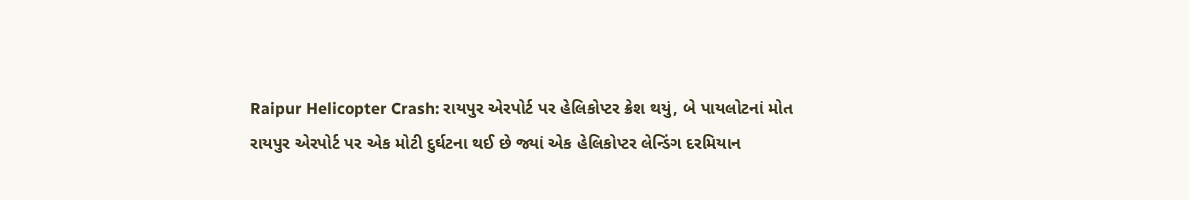Raipur Helicopter Crash: રાયપુર એરપોર્ટ પર હેલિકોપ્ટર ક્રેશ થયું, બે પાયલોટનાં મોત
રાયપુર એરપોર્ટ પર એક મોટી દુર્ઘટના થઈ છે જ્યાં એક હેલિકોપ્ટર લેન્ડિંગ દરમિયાન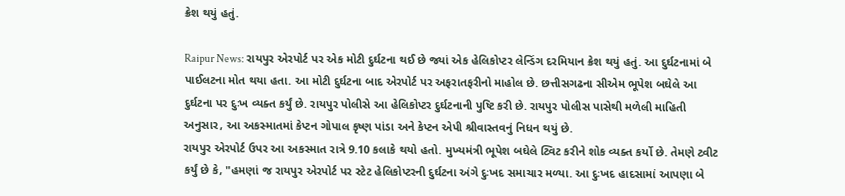ક્રેશ થયું હતું.

Raipur News: રાયપુર એરપોર્ટ પર એક મોટી દુર્ઘટના થઈ છે જ્યાં એક હેલિકોપ્ટર લેન્ડિંગ દરમિયાન ક્રેશ થયું હતું. આ દુર્ઘટનામાં બે પાઈલટના મોત થયા હતા. આ મોટી દુર્ઘટના બાદ એરપોર્ટ પર અફરાતફરીનો માહોલ છે. છત્તીસગઢના સીએમ ભૂપેશ બઘેલે આ દુર્ઘટના પર દુઃખ વ્યક્ત કર્યું છે. રાયપુર પોલીસે આ હેલિકોપ્ટર દુર્ઘટનાની પુષ્ટિ કરી છે. રાયપુર પોલીસ પાસેથી મળેલી માહિતી અનુસાર, આ અકસ્માતમાં કેપ્ટન ગોપાલ કૃષ્ણ પાંડા અને કેપ્ટન એપી શ્રીવાસ્તવનું નિધન થયું છે.
રાયપુર એરપોર્ટ ઉપર આ અકસ્માત રાત્રે 9.10 કલાકે થયો હતો. મુખ્યમંત્રી ભૂપેશ બઘેલે ટ્વિટ કરીને શોક વ્યક્ત કર્યો છે. તેમણે ટ્વીટ કર્યું છે કે, "હમણાં જ રાયપુર એરપોર્ટ પર સ્ટેટ હેલિકોપ્ટરની દુર્ઘટના અંગે દુઃખદ સમાચાર મળ્યા. આ દુઃખદ હાદસામાં આપણા બે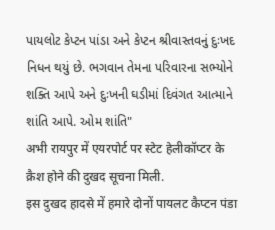પાયલોટ કેપ્ટન પાંડા અને કેપ્ટન શ્રીવાસ્તવનું દુઃખદ નિધન થયું છે. ભગવાન તેમના પરિવારના સભ્યોને શક્તિ આપે અને દુઃખની ઘડીમાં દિવંગત આત્માને શાંતિ આપે. ઓમ શાંતિ"
अभी रायपुर में एयरपोर्ट पर स्टेट हेलीकॉप्टर के क्रैश होने की दुखद सूचना मिली.
इस दुखद हादसे में हमारे दोनों पायलट कैप्टन पंडा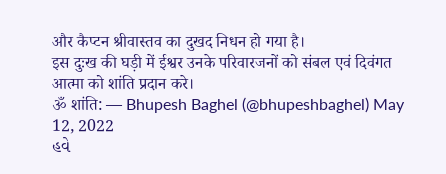और कैप्टन श्रीवास्तव का दुखद निधन हो गया है।
इस दुःख की घड़ी में ईश्वर उनके परिवारजनों को संबल एवं दिवंगत आत्मा को शांति प्रदान करे।
ॐ शांति: — Bhupesh Baghel (@bhupeshbaghel) May 12, 2022
હવે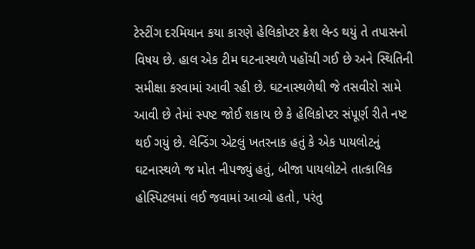ટેસ્ટીંગ દરમિયાન કયા કારણે હેલિકોપ્ટર ક્રેશ લેન્ડ થયું તે તપાસનો વિષય છે. હાલ એક ટીમ ઘટનાસ્થળે પહોંચી ગઈ છે અને સ્થિતિની સમીક્ષા કરવામાં આવી રહી છે. ઘટનાસ્થળેથી જે તસવીરો સામે આવી છે તેમાં સ્પષ્ટ જોઈ શકાય છે કે હેલિકોપ્ટર સંપૂર્ણ રીતે નષ્ટ થઈ ગયું છે. લેન્ડિંગ એટલું ખતરનાક હતું કે એક પાયલોટનું ઘટનાસ્થળે જ મોત નીપજ્યું હતું, બીજા પાયલોટને તાત્કાલિક હોસ્પિટલમાં લઈ જવામાં આવ્યો હતો, પરંતુ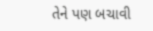તેને પણ બચાવી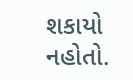શકાયો નહોતો.